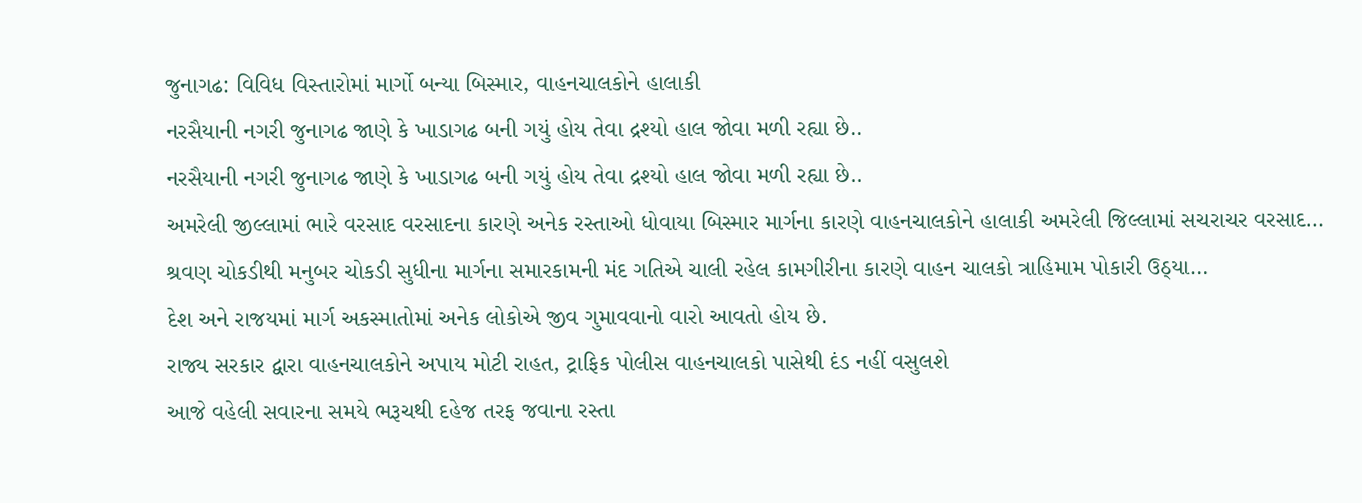જુનાગઢ: વિવિધ વિસ્તારોમાં માર્ગો બન્યા બિસ્માર, વાહનચાલકોને હાલાકી
નરસૈયાની નગરી જુનાગઢ જાણે કે ખાડાગઢ બની ગયું હોય તેવા દ્રશ્યો હાલ જોવા મળી રહ્યા છે..
નરસૈયાની નગરી જુનાગઢ જાણે કે ખાડાગઢ બની ગયું હોય તેવા દ્રશ્યો હાલ જોવા મળી રહ્યા છે..
અમરેલી જીલ્લામાં ભારે વરસાદ વરસાદના કારણે અનેક રસ્તાઓ ધોવાયા બિસ્માર માર્ગના કારણે વાહનચાલકોને હાલાકી અમરેલી જિલ્લામાં સચરાચર વરસાદ…
શ્રવણ ચોકડીથી મનુબર ચોકડી સુધીના માર્ગના સમારકામની મંદ ગતિએ ચાલી રહેલ કામગીરીના કારણે વાહન ચાલકો ત્રાહિમામ પોકારી ઉઠ્યા…
દેશ અને રાજયમાં માર્ગ અકસ્માતોમાં અનેક લોકોએ જીવ ગુમાવવાનો વારો આવતો હોય છે.
રાજ્ય સરકાર દ્વારા વાહનચાલકોને અપાય મોટી રાહત, ટ્રાફિક પોલીસ વાહનચાલકો પાસેથી દંડ નહીં વસુલશે
આજે વહેલી સવારના સમયે ભરૂચથી દહેજ તરફ જવાના રસ્તા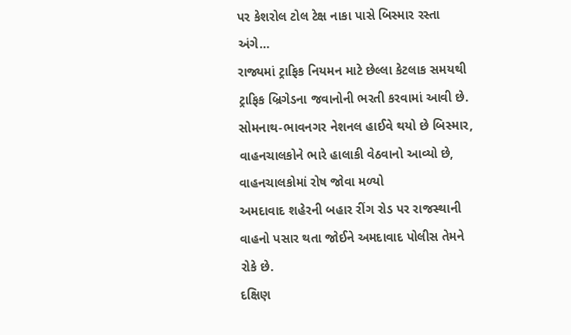પર કેશરોલ ટોલ ટેક્ષ નાકા પાસે બિસ્માર રસ્તા અંગે…
રાજ્યમાં ટ્રાફિક નિયમન માટે છેલ્લા કેટલાક સમયથી ટ્રાફિક બ્રિગેડના જવાનોની ભરતી કરવામાં આવી છે.
સોમનાથ-ભાવનગર નેશનલ હાઈવે થયો છે બિસ્માર, વાહનચાલકોને ભારે હાલાકી વેઠવાનો આવ્યો છે, વાહનચાલકોમાં રોષ જોવા મળ્યો
અમદાવાદ શહેરની બહાર રીંગ રોડ પર રાજસ્થાની વાહનો પસાર થતા જોઈને અમદાવાદ પોલીસ તેમને રોકે છે.
દક્ષિણ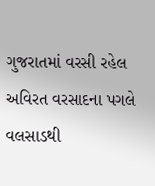ગુજરાતમાં વરસી રહેલ અવિરત વરસાદના પગલે વલસાડથી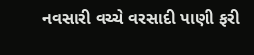નવસારી વચ્ચે વરસાદી પાણી ફરી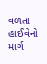વળતા હાઈવેનો માર્ગ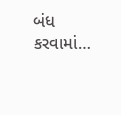બંધ કરવામાં…